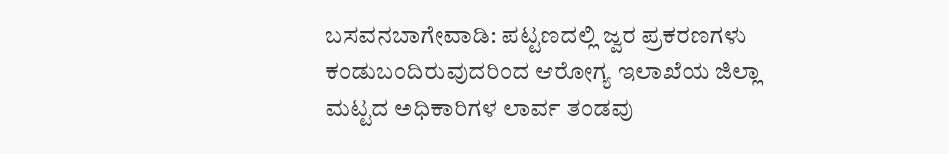ಬಸವನಬಾಗೇವಾಡಿ: ಪಟ್ಟಣದಲ್ಲಿ ಜ್ವರ ಪ್ರಕರಣಗಳು ಕಂಡುಬಂದಿರುವುದರಿಂದ ಆರೋಗ್ಯ ಇಲಾಖೆಯ ಜಿಲ್ಲಾ ಮಟ್ಟದ ಅಧಿಕಾರಿಗಳ ಲಾರ್ವ ತಂಡವು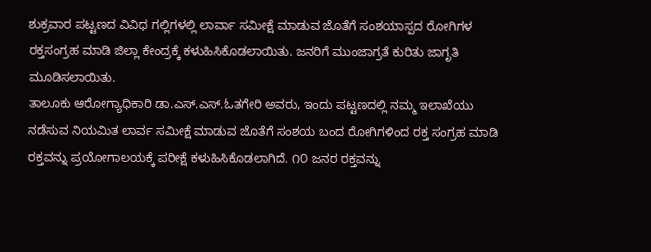ಶುಕ್ರವಾರ ಪಟ್ಟಣದ ವಿವಿಧ ಗಲ್ಲಿಗಳಲ್ಲಿ ಲಾರ್ವಾ ಸಮೀಕ್ಷೆ ಮಾಡುವ ಜೊತೆಗೆ ಸಂಶಯಾಸ್ಪದ ರೋಗಿಗಳ ರಕ್ತಸಂಗ್ರಹ ಮಾಡಿ ಜಿಲ್ಲಾ ಕೇಂದ್ರಕ್ಕೆ ಕಳುಹಿಸಿಕೊಡಲಾಯಿತು. ಜನರಿಗೆ ಮುಂಜಾಗ್ರತೆ ಕುರಿತು ಜಾಗೃತಿ ಮೂಡಿಸಲಾಯಿತು.
ತಾಲೂಕು ಆರೋಗ್ಯಾಧಿಕಾರಿ ಡಾ.ಎಸ್.ಎಸ್.ಓತಗೇರಿ ಅವರು, ಇಂದು ಪಟ್ಟಣದಲ್ಲಿ ನಮ್ಮ ಇಲಾಖೆಯು ನಡೆಸುವ ನಿಯಮಿತ ಲಾರ್ವ ಸಮೀಕ್ಷೆ ಮಾಡುವ ಜೊತೆಗೆ ಸಂಶಯ ಬಂದ ರೋಗಿಗಳಿಂದ ರಕ್ತ ಸಂಗ್ರಹ ಮಾಡಿ ರಕ್ತವನ್ನು ಪ್ರಯೋಗಾಲಯಕ್ಕೆ ಪರೀಕ್ಷೆ ಕಳುಹಿಸಿಕೊಡಲಾಗಿದೆ. ೧೦ ಜನರ ರಕ್ತವನ್ನು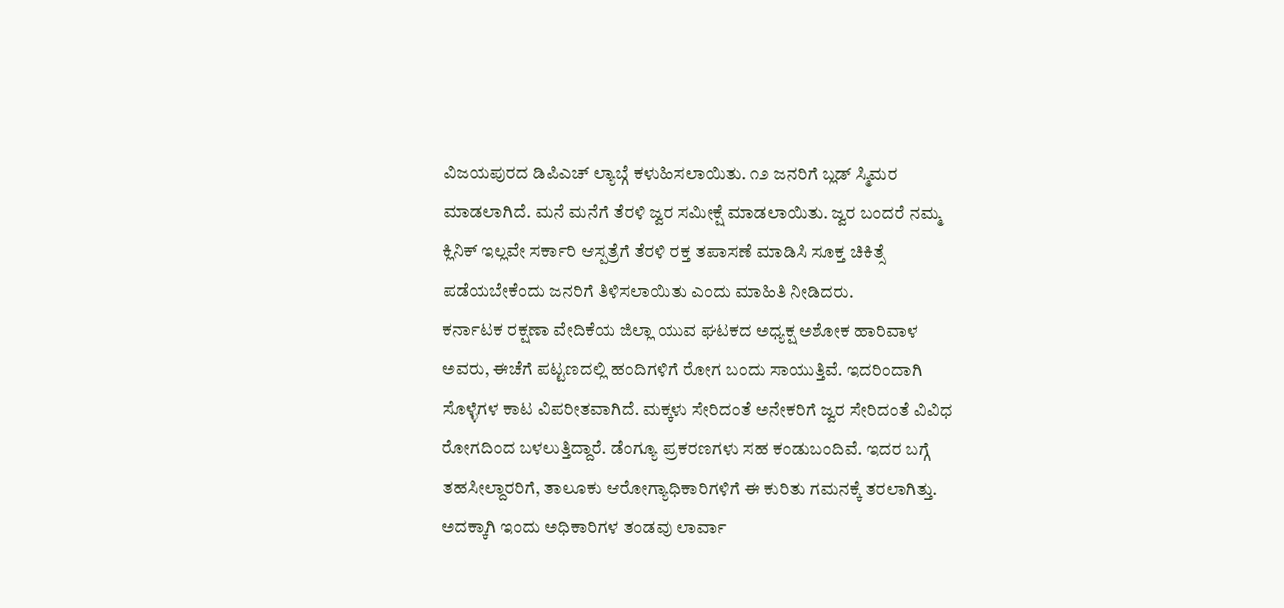ವಿಜಯಪುರದ ಡಿಪಿಎಚ್ ಲ್ಯಾಬ್ಗೆ ಕಳುಹಿಸಲಾಯಿತು. ೧೨ ಜನರಿಗೆ ಬ್ಲಡ್ ಸ್ಮಿಮರ ಮಾಡಲಾಗಿದೆ. ಮನೆ ಮನೆಗೆ ತೆರಳಿ ಜ್ವರ ಸಮೀಕ್ಷೆ ಮಾಡಲಾಯಿತು. ಜ್ವರ ಬಂದರೆ ನಮ್ಮ ಕ್ಲಿನಿಕ್ ಇಲ್ಲವೇ ಸರ್ಕಾರಿ ಆಸ್ಪತ್ರೆಗೆ ತೆರಳಿ ರಕ್ತ ತಪಾಸಣೆ ಮಾಡಿಸಿ ಸೂಕ್ತ ಚಿಕಿತ್ಸೆ ಪಡೆಯಬೇಕೆಂದು ಜನರಿಗೆ ತಿಳಿಸಲಾಯಿತು ಎಂದು ಮಾಹಿತಿ ನೀಡಿದರು.
ಕರ್ನಾಟಕ ರಕ್ಷಣಾ ವೇದಿಕೆಯ ಜಿಲ್ಲಾ ಯುವ ಘಟಕದ ಅಧ್ಯಕ್ಷ ಅಶೋಕ ಹಾರಿವಾಳ ಅವರು, ಈಚೆಗೆ ಪಟ್ಟಣದಲ್ಲಿ ಹಂದಿಗಳಿಗೆ ರೋಗ ಬಂದು ಸಾಯುತ್ತಿವೆ. ಇದರಿಂದಾಗಿ ಸೊಳ್ಳೆಗಳ ಕಾಟ ವಿಪರೀತವಾಗಿದೆ. ಮಕ್ಕಳು ಸೇರಿದಂತೆ ಅನೇಕರಿಗೆ ಜ್ವರ ಸೇರಿದಂತೆ ವಿವಿಧ ರೋಗದಿಂದ ಬಳಲುತ್ತಿದ್ದಾರೆ. ಡೆಂಗ್ಯೂ ಪ್ರಕರಣಗಳು ಸಹ ಕಂಡುಬಂದಿವೆ. ಇದರ ಬಗ್ಗೆ ತಹಸೀಲ್ದಾರರಿಗೆ, ತಾಲೂಕು ಆರೋಗ್ಯಾಧಿಕಾರಿಗಳಿಗೆ ಈ ಕುರಿತು ಗಮನಕ್ಕೆ ತರಲಾಗಿತ್ತು. ಅದಕ್ಕಾಗಿ ಇಂದು ಅಧಿಕಾರಿಗಳ ತಂಡವು ಲಾರ್ವಾ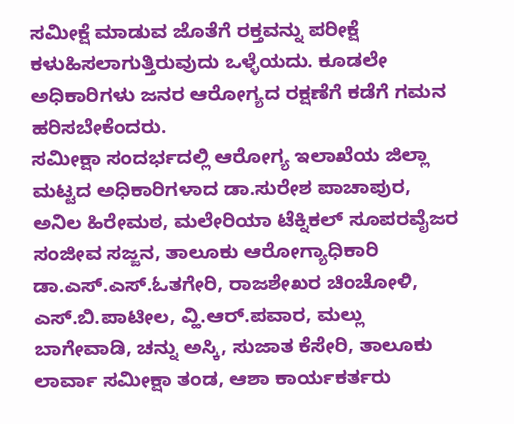ಸಮೀಕ್ಷೆ ಮಾಡುವ ಜೊತೆಗೆ ರಕ್ತವನ್ನು ಪರೀಕ್ಷೆ ಕಳುಹಿಸಲಾಗುತ್ತಿರುವುದು ಒಳ್ಳೆಯದು. ಕೂಡಲೇ ಅಧಿಕಾರಿಗಳು ಜನರ ಆರೋಗ್ಯದ ರಕ್ಷಣೆಗೆ ಕಡೆಗೆ ಗಮನ ಹರಿಸಬೇಕೆಂದರು.
ಸಮೀಕ್ಷಾ ಸಂದರ್ಭದಲ್ಲಿ ಆರೋಗ್ಯ ಇಲಾಖೆಯ ಜಿಲ್ಲಾ ಮಟ್ಟದ ಅಧಿಕಾರಿಗಳಾದ ಡಾ.ಸುರೇಶ ಪಾಚಾಪುರ, ಅನಿಲ ಹಿರೇಮಠ, ಮಲೇರಿಯಾ ಟೆಕ್ನಿಕಲ್ ಸೂಪರವೈಜರ ಸಂಜೀವ ಸಜ್ಜನ, ತಾಲೂಕು ಆರೋಗ್ಯಾಧಿಕಾರಿ ಡಾ.ಎಸ್.ಎಸ್.ಓತಗೇರಿ, ರಾಜಶೇಖರ ಚಿಂಚೋಳಿ, ಎಸ್.ಬಿ.ಪಾಟೀಲ, ವ್ಹಿ.ಆರ್.ಪವಾರ, ಮಲ್ಲು ಬಾಗೇವಾಡಿ, ಚನ್ನು ಅಸ್ಕಿ, ಸುಜಾತ ಕೆಸೇರಿ, ತಾಲೂಕು ಲಾರ್ವಾ ಸಮೀಕ್ಷಾ ತಂಡ, ಆಶಾ ಕಾರ್ಯಕರ್ತರು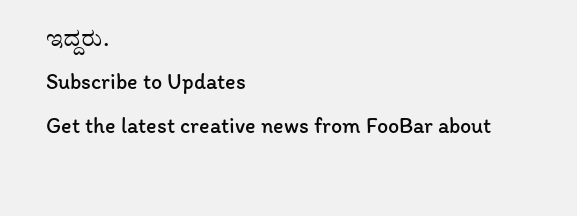ಇದ್ದರು.
Subscribe to Updates
Get the latest creative news from FooBar about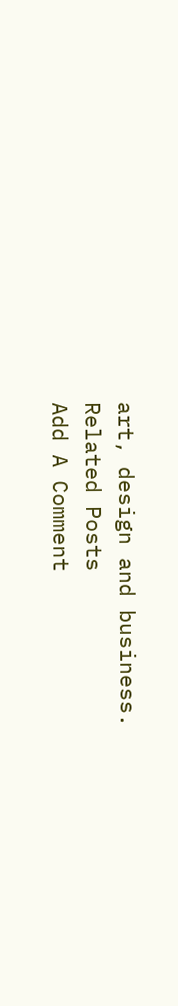art, design and business.
Related Posts
Add A Comment